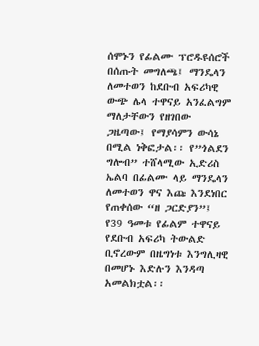ሰሞኑን የፊልሙ ፕሮዱዩሰሮች በሰጡት መግለጫ፤ ማንዴላን ለመተወን ከደቡብ አፍሪካዊ ውጭ ሌላ ተዋናይ አንፈልግም ማለታቸውን የዘገበው ጋዜጣው፤ የማያሳምን ውሳኔ በሚል ነቅፎታል፡፡ የ”ጎልደን ግሎብ” ተሸላሚው ኢድሪስ ኤልባ በፊልሙ ላይ ማንዴላን ለመተወን ዋና እጩ እንደነበር የጠቀሰው “ዘ ጋርድያን”፤ የ39 ዓመቱ የፊልም ተዋናይ የደቡብ አፍሪካ ትውልድ ቢኖረውም በዜግነቱ እንግሊዛዊ በመሆኑ እድሉን እንዳጣ አመልክቷል፡፡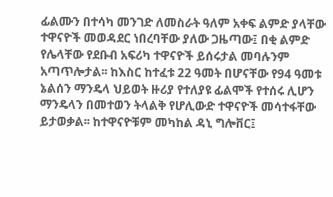ፊልሙን በተሳካ መንገድ ለመስራት ዓለም አቀፍ ልምድ ያላቸው ተዋናዮች መወዳደር ነበረባቸው ያለው ጋዜጣው፤ በቂ ልምድ የሌላቸው የደቡብ አፍሪካ ተዋናዮች ይሰሩታል መባሉንም አጣጥሎታል፡፡ ከእስር ከተፈቱ 22 ዓመት በሆናቸው የ94 ዓመቱ ኔልሰን ማንዴላ ህይወት ዙሪያ የተለያዩ ፊልሞች የተሰሩ ሊሆን ማንዴላን በመተወን ትላልቅ የሆሊውድ ተዋናዮች መሳተፋቸው ይታወቃል፡፡ ከተዋናዮቹም መካከል ዳኒ ግሎቨር፤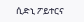ሲድኒ ፖይተርና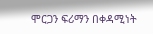ሞርጋን ፍሪማን በቀዳሚነት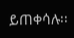ይጠቀሳሉ፡፡